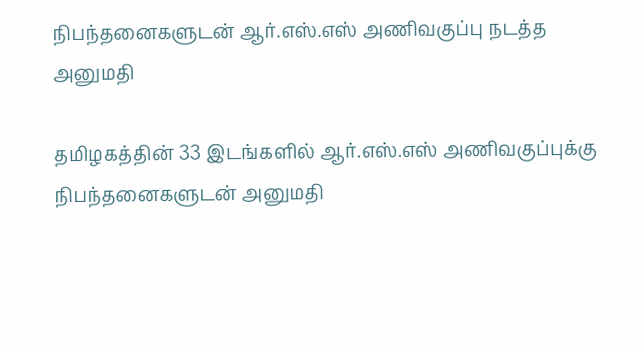நிபந்தனைகளுடன் ஆர்.எஸ்.எஸ் அணிவகுப்பு நடத்த அனுமதி

தமிழகத்தின் 33 இடங்களில் ஆர்.எஸ்.எஸ் அணிவகுப்புக்கு நிபந்தனைகளுடன் அனுமதி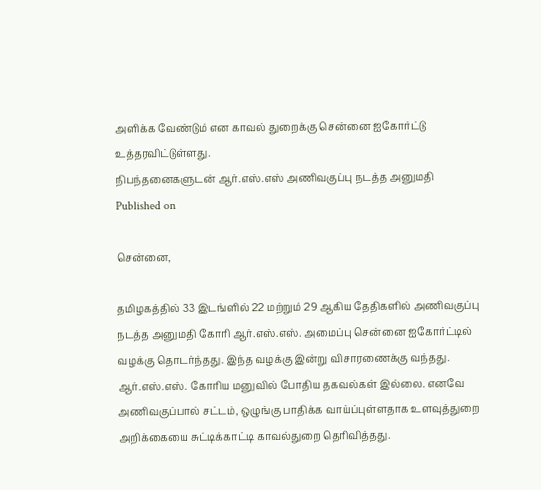அளிக்க வேண்டும் என காவல் துறைக்கு சென்னை ஐகோர்ட்டு உத்தரவிட்டுள்ளது.
நிபந்தனைகளுடன் ஆர்.எஸ்.எஸ் அணிவகுப்பு நடத்த அனுமதி
Published on

சென்னை,

தமிழகத்தில் 33 இடங்ளில் 22 மற்றும் 29 ஆகிய தேதிகளில் அணிவகுப்பு நடத்த அனுமதி கோரி ஆர்.எஸ்.எஸ். அமைப்பு சென்னை ஐகோர்ட்டில் வழக்கு தொடர்ந்தது. இந்த வழக்கு இன்று விசாரணைக்கு வந்தது. ஆர்.எஸ்.எஸ். கோரிய மனுவில் போதிய தகவல்கள் இல்லை. எனவே அணிவகுப்பால் சட்டம், ஒழுங்கு பாதிக்க வாய்ப்புள்ளதாக உளவுத்துறை அறிக்கையை சுட்டிக்காட்டி காவல்துறை தெரிவித்தது.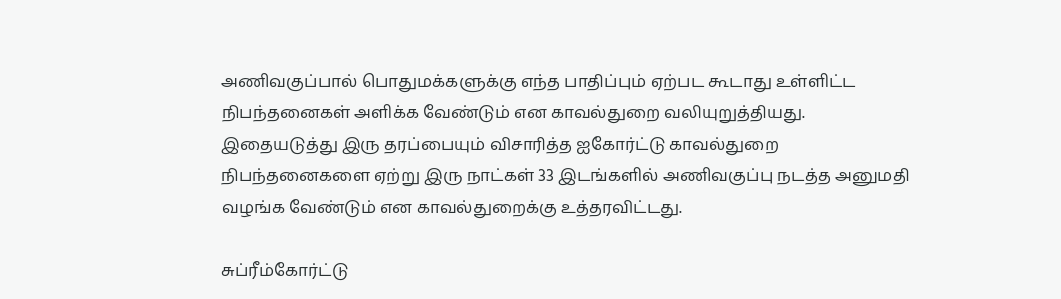அணிவகுப்பால் பொதுமக்களுக்கு எந்த பாதிப்பும் ஏற்பட கூடாது உள்ளிட்ட நிபந்தனைகள் அளிக்க வேண்டும் என காவல்துறை வலியுறுத்தியது. இதையடுத்து இரு தரப்பையும் விசாரித்த ஐகோர்ட்டு காவல்துறை நிபந்தனைகளை ஏற்று இரு நாட்கள் 33 இடங்களில் அணிவகுப்பு நடத்த அனுமதி வழங்க வேண்டும் என காவல்துறைக்கு உத்தரவிட்டது.

சுப்ரீம்கோர்ட்டு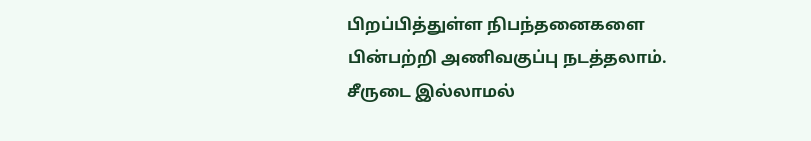பிறப்பித்துள்ள நிபந்தனைகளை பின்பற்றி அணிவகுப்பு நடத்தலாம். சீருடை இல்லாமல்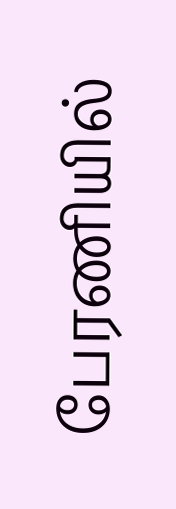பேரணியில்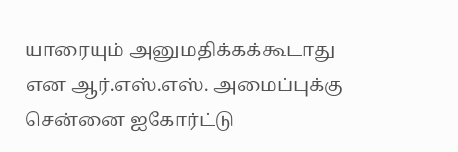யாரையும் அனுமதிக்கக்கூடாது என ஆர்.எஸ்.எஸ். அமைப்புக்கு சென்னை ஐகோர்ட்டு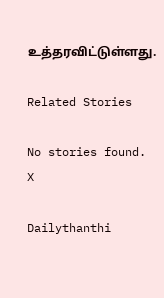உத்தரவிட்டுள்ளது.

Related Stories

No stories found.
X

Dailythanthi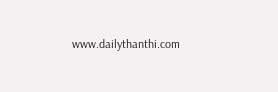www.dailythanthi.com